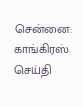சென்னை: காங்கிரஸ் செய்தி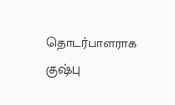தொடர்பாளராக குஷ்பு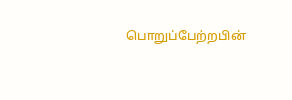பொறுப்பேற்றபின்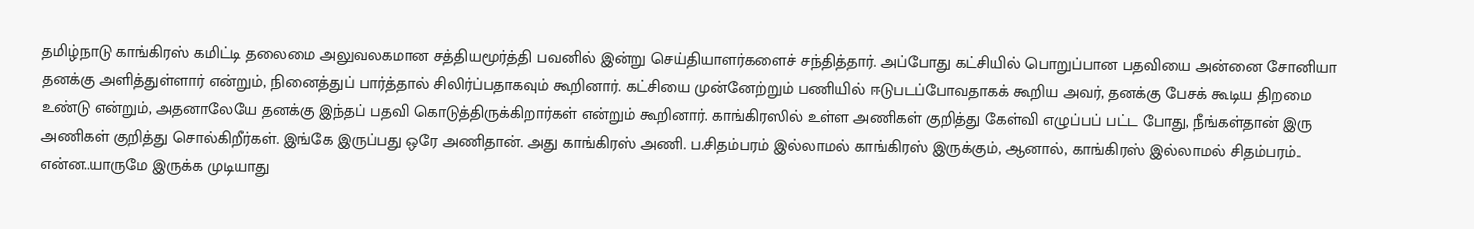தமிழ்நாடு காங்கிரஸ் கமிட்டி தலைமை அலுவலகமான சத்தியமூர்த்தி பவனில் இன்று செய்தியாளர்களைச் சந்தித்தார். அப்போது கட்சியில் பொறுப்பான பதவியை அன்னை சோனியா தனக்கு அளித்துள்ளார் என்றும், நினைத்துப் பார்த்தால் சிலிர்ப்பதாகவும் கூறினார். கட்சியை முன்னேற்றும் பணியில் ஈடுபடப்போவதாகக் கூறிய அவர், தனக்கு பேசக் கூடிய திறமை உண்டு என்றும், அதனாலேயே தனக்கு இந்தப் பதவி கொடுத்திருக்கிறார்கள் என்றும் கூறினார். காங்கிரஸில் உள்ள அணிகள் குறித்து கேள்வி எழுப்பப் பட்ட போது, நீங்கள்தான் இரு அணிகள் குறித்து சொல்கிறீர்கள். இங்கே இருப்பது ஒரே அணிதான். அது காங்கிரஸ் அணி. ப.சிதம்பரம் இல்லாமல் காங்கிரஸ் இருக்கும், ஆனால், காங்கிரஸ் இல்லாமல் சிதம்பரம்.. என்ன..யாருமே இருக்க முடியாது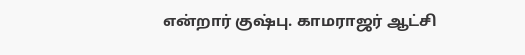என்றார் குஷ்பு. காமராஜர் ஆட்சி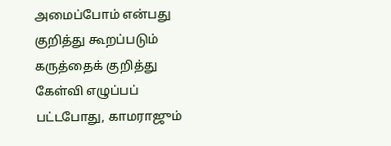அமைப்போம் என்பது குறித்து கூறப்படும் கருத்தைக் குறித்து கேள்வி எழுப்பப் பட்டபோது, காமராஜும்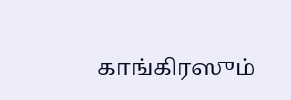காங்கிரஸும்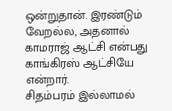ஒன்றுதான். இரண்டும் வேறல்ல, அதனால் காமராஜ் ஆட்சி என்பது காங்கிரஸ் ஆட்சியே என்றார்.
சிதம்பரம் இல்லாமல்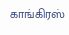காங்கிரஸ்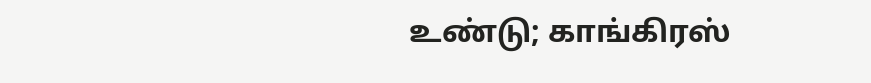உண்டு; காங்கிரஸ்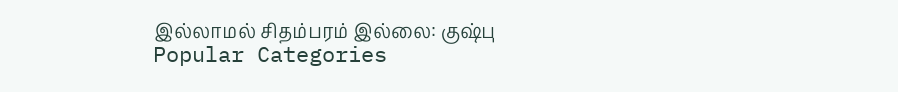இல்லாமல் சிதம்பரம் இல்லை: குஷ்பு
Popular Categories